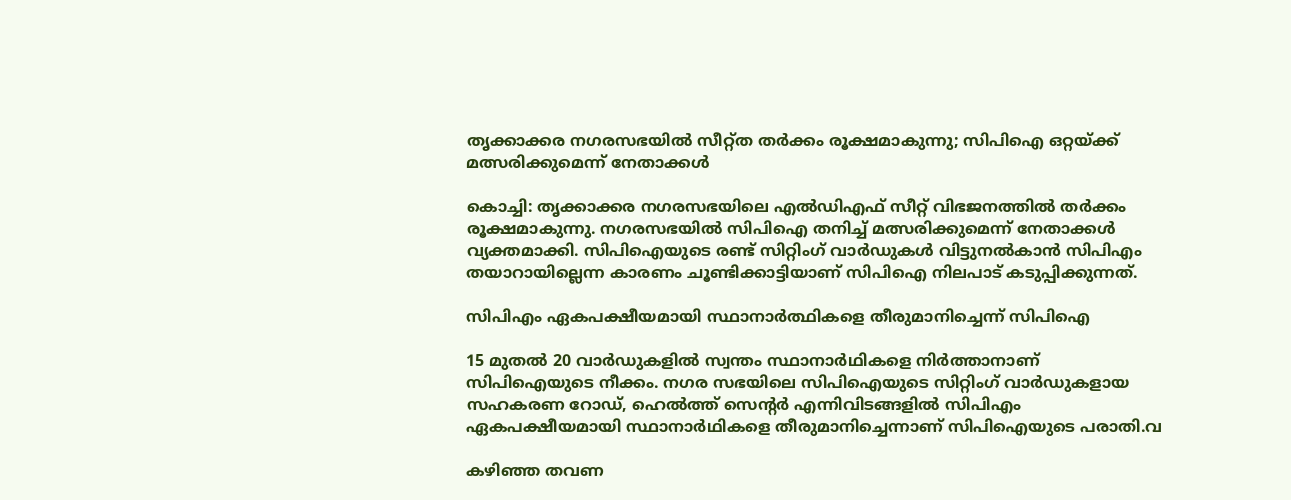തൃക്കാക്കര നഗരസഭയിൽ സീറ്റ്ത തർക്കം രൂക്ഷമാകുന്നു; സിപിഐ ഒറ്റയ്ക്ക് മത്സരിക്കുമെന്ന് നേതാക്കൾ

കൊച്ചി: തൃക്കാക്കര നഗരസഭയിലെ എല്‍ഡിഎഫ് സീറ്റ് വിഭജനത്തില്‍ തർക്കം രൂക്ഷമാകുന്നു. നഗരസഭയില്‍ സിപിഐ തനിച്ച് മത്സരിക്കുമെന്ന് നേതാക്കൾ വ്യക്തമാക്കി. സിപിഐയുടെ രണ്ട് സിറ്റിംഗ് വാർഡുകൾ വിട്ടുനല്‍കാന്‍ സിപിഎം തയാറായില്ലെന്ന കാരണം ചൂണ്ടിക്കാട്ടിയാണ് സിപിഐ നിലപാട് കടുപ്പിക്കുന്നത്.

സിപിഎം ഏകപക്ഷീയമായി സ്ഥാനാര്‍ത്ഥികളെ തീരുമാനിച്ചെന്ന് സിപിഐ

15 മുതല്‍ 20 വാര്‍ഡുകളില്‍ സ്വന്തം സ്ഥാനാര്‍ഥികളെ നിര്‍ത്താനാണ് സിപിഐയുടെ നീക്കം. നഗര സഭയിലെ സിപിഐയുടെ സിറ്റിംഗ് വാര്‍ഡുകളായ സഹകരണ റോഡ്, ഹെല്‍ത്ത് സെന്റര്‍ എന്നിവിടങ്ങളില്‍ സിപിഎം ഏകപക്ഷീയമായി സ്ഥാനാര്‍ഥികളെ തീരുമാനിച്ചെന്നാണ് സിപിഐയുടെ പരാതി.വ

കഴിഞ്ഞ തവണ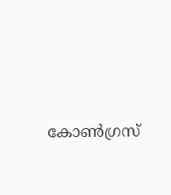കോണ്‍ഗ്രസ്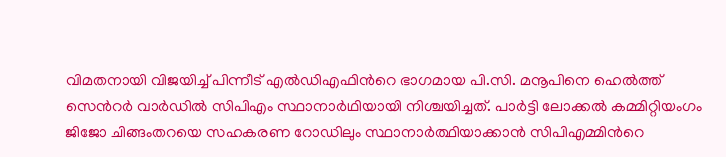വിമതനായി വിജയിച്ച് പിന്നീട് എല്‍ഡിഎഫിന്‍റെ ഭാഗമായ പി.സി. മനൂപിനെ ഹെല്‍ത്ത് സെന്‍റര്‍ വാര്‍ഡില്‍ സിപിഎം സ്ഥാനാര്‍ഥിയായി നിശ്ചയിച്ചത്. പാര്‍ട്ടി ലോക്കല്‍ കമ്മിറ്റിയംഗം ജിജോ ചിങ്ങംതറയെ സഹകരണ റോഡിലും സ്ഥാനാര്‍ത്ഥിയാക്കാൻ സിപിഎമ്മിന്‍റെ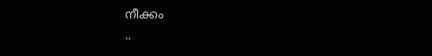നീക്കം
..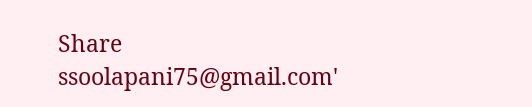Share
ssoolapani75@gmail.com'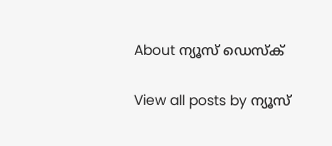About ന്യൂസ് ഡെസ്ക്

View all posts by ന്യൂസ്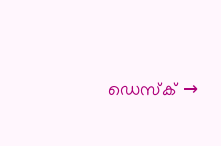ഡെസ്ക് →